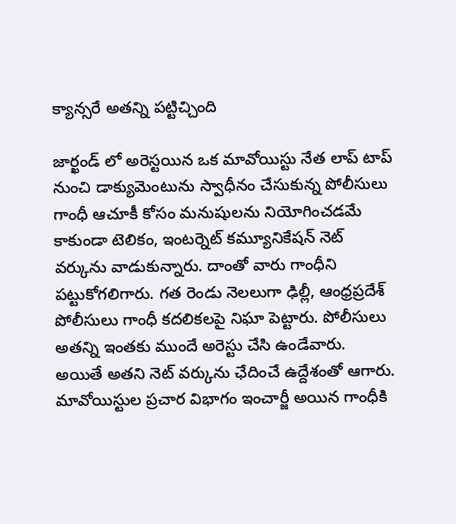క్యాన్సరే అతన్ని పట్టిచ్చింది

జార్ఖండ్ లో అరెస్టయిన ఒక మావోయిస్టు నేత లాప్ టాప్ నుంచి డాక్యుమెంటును స్వాధీనం చేసుకున్న పోలీసులు గాంధీ ఆచూకీ కోసం మనుషులను నియోగించడమే కాకుండా టెలికం, ఇంటర్నెట్ కమ్యూనికేషన్ నెట్ వర్కును వాడుకున్నారు. దాంతో వారు గాంధీని పట్టుకోగలిగారు. గత రెండు నెలలుగా ఢిల్లీ, ఆంధ్రప్రదేశ్ పోలీసులు గాంధీ కదలికలపై నిఘా పెట్టారు. పోలీసులు అతన్ని ఇంతకు ముందే అరెస్టు చేసి ఉండేవారు. అయితే అతని నెట్ వర్కును ఛేదించే ఉద్దేశంతో ఆగారు.
మావోయిస్టుల ప్రచార విభాగం ఇంచార్జీ అయిన గాంధీకి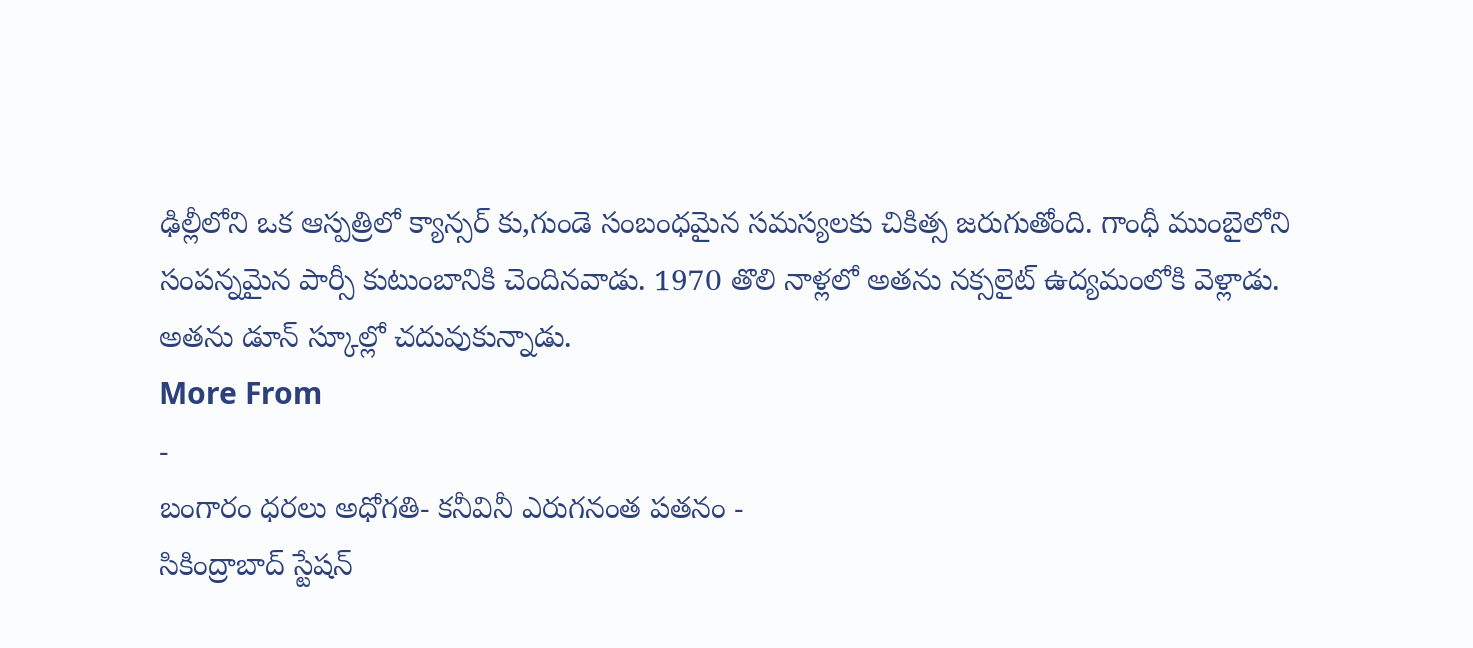ఢిల్లీలోని ఒక ఆస్పత్రిలో క్యాన్సర్ కు,గుండె సంబంధమైన సమస్యలకు చికిత్స జరుగుతోంది. గాంధీ ముంబైలోని సంపన్నమైన పార్సీ కుటుంబానికి చెందినవాడు. 1970 తొలి నాళ్లలో అతను నక్సలైట్ ఉద్యమంలోకి వెళ్లాడు. అతను డూన్ స్కూల్లో చదువుకున్నాడు.
More From
-
బంగారం ధరలు అధోగతి- కనీవినీ ఎరుగనంత పతనం -
సికింద్రాబాద్ స్టేషన్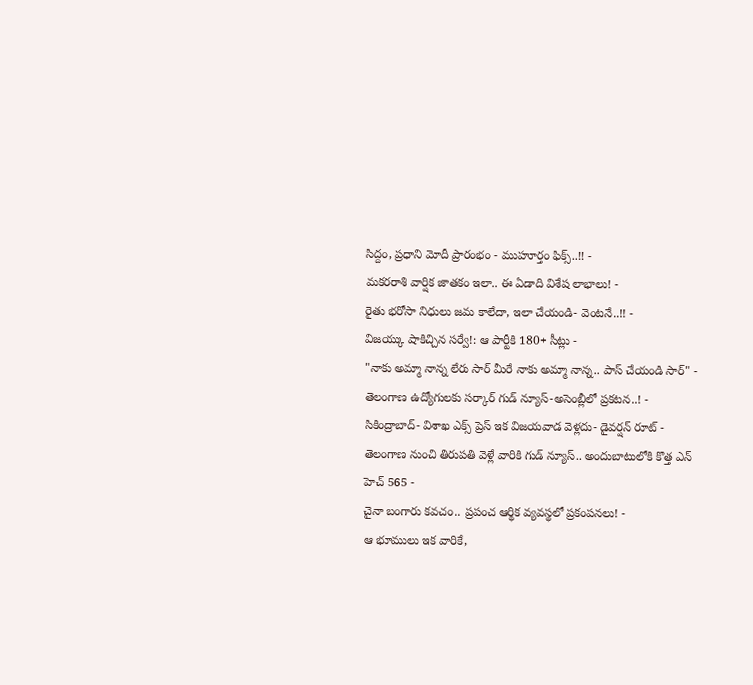సిద్దం, ప్రధాని మోదీ ప్రారంభం - ముహూర్తం ఫిక్స్..!! -
మకరరాశి వార్షిక జాతకం ఇలా.. ఈ ఏడాది విశేష లాభాలు! -
రైతు భరోసా నిధులు జమ కాలేదా, ఇలా చేయండి- వెంటనే..!! -
విజయ్కు షాకిచ్చిన సర్వే!: ఆ పార్టీకి 180+ సీట్లు -
"నాకు అమ్మా నాన్న లేరు సార్ మీరే నాకు అమ్మా నాన్న.. పాస్ చేయండి సార్" -
తెలంగాణ ఉద్యోగులకు సర్కార్ గుడ్ న్యూస్-అసెంబ్లీలో ప్రకటన..! -
సికింద్రాబాద్- విశాఖ ఎక్స్ ప్రెస్ ఇక విజయవాడ వెళ్లదు- డైవర్షన్ రూట్ -
తెలంగాణ నుంచి తిరుపతి వెళ్లే వారికి గుడ్ న్యూస్.. అందుబాటులోకి కొత్త ఎన్ హెచ్ 565 -
చైనా బంగారు కవచం.. ప్రపంచ ఆర్థిక వ్యవస్థలో ప్రకంపనలు! -
ఆ భూములు ఇక వారికే,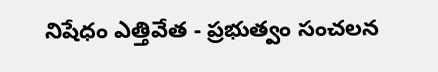నిషేధం ఎత్తివేత - ప్రభుత్వం సంచలన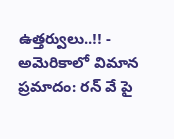ఉత్తర్వులు..!! -
అమెరికాలో విమాన ప్రమాదం: రన్ వే పై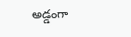అడ్డంగా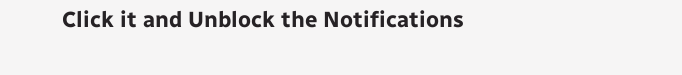Click it and Unblock the Notifications